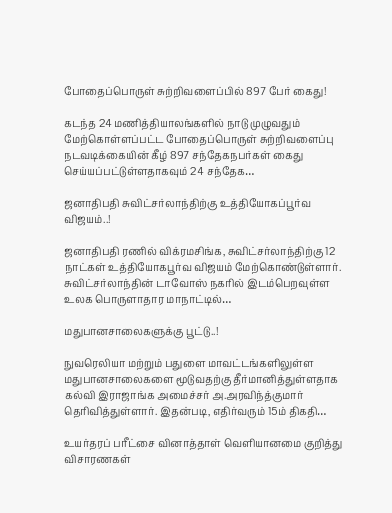போதைப்பொருள் சுற்றிவளைப்பில் 897 பேர் கைது!

கடந்த 24 மணித்தியாலங்களில் நாடு முழுவதும் மேற்கொள்ளப்பட்ட போதைப்பொருள் சுற்றிவளைப்பு நடவடிக்கையின் கீழ் 897 சந்தேகநபர்கள் கைது செய்யப்பட்டுள்ளதாகவும் 24 சந்தேக…

ஜனாதிபதி சுவிட்சர்லாந்திற்கு உத்தியோகப்பூர்வ விஜயம்..!

ஜனாதிபதி ரணில் விக்ரமசிங்க, சுவிட்சர்லாந்திற்கு 12 நாட்கள் உத்தியோகபூர்வ விஜயம் மேற்கொண்டுள்ளார். சுவிட்சர்லாந்தின் டாவோஸ் நகரில் இடம்பெறவுள்ள உலக பொருளாதார மாநாட்டில்…

மதுபானசாலைகளுக்கு பூட்டு..!

நுவரெலியா மற்றும் பதுளை மாவட்டங்களிலுள்ள மதுபானசாலைகளை மூடுவதற்கு தீர்மானித்துள்ளதாக கல்வி இராஜாங்க அமைச்சர் அ.அரவிந்த்குமார் தெரிவித்துள்ளார். இதன்படி, எதிர்வரும் 15ம் திகதி…

உயர்தரப் பரீட்சை வினாத்தாள் வெளியானமை குறித்து விசாரணகள்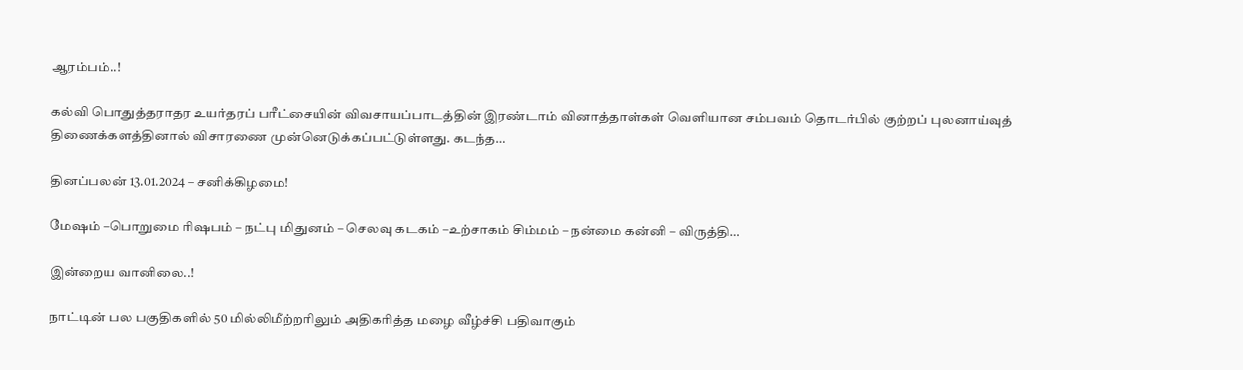ஆரம்பம்..!

கல்வி பொதுத்தராதர உயர்தரப் பரீட்சையின் விவசாயப்பாடத்தின் இரண்டாம் வினாத்தாள்கள் வெளியான சம்பவம் தொடர்பில் குற்றப் புலனாய்வுத் திணைக்களத்தினால் விசாரணை முன்னெடுக்கப்பட்டுள்ளது. கடந்த…

தினப்பலன் 13.01.2024 – சனிக்கிழமை!

மேஷம் –பொறுமை ரிஷபம் – நட்பு மிதுனம் – செலவு கடகம் –உற்சாகம் சிம்மம் – நன்மை கன்னி – விருத்தி…

இன்றைய வானிலை..!

நாட்டின் பல பகுதிகளில் 50 மில்லிமீற்றரிலும் அதிகரித்த மழை வீழ்ச்சி பதிவாகும்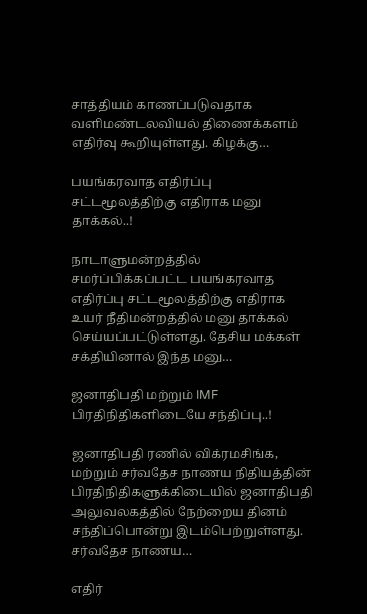சாத்தியம் காணப்படுவதாக வளிமண்டலவியல் திணைக்களம் எதிர்வு கூறியுள்ளது. கிழக்கு…

பயங்கரவாத எதிர்ப்பு சட்டமூலத்திற்கு எதிராக மனு தாக்கல்..!

நாடாளுமன்றத்தில் சமர்ப்பிக்கப்பட்ட பயங்கரவாத எதிர்ப்பு சட்டமூலத்திற்கு எதிராக உயர் நீதிமன்றத்தில் மனு தாக்கல் செய்யப்பட்டுள்ளது. தேசிய மக்கள் சக்தியினால் இந்த மனு…

ஜனாதிபதி மற்றும் IMF பிரதிநிதிகளிடையே சந்திப்பு..!

ஜனாதிபதி ரணில் விக்ரமசிங்க, மற்றும் சர்வதேச நாணய நிதியத்தின் பிரதிநிதிகளுக்கிடையில் ஜனாதிபதி அலுவலகத்தில் நேற்றைய தினம் சந்திப்பொன்று இடம்பெற்றுள்ளது. சர்வதேச நாணய…

எதிர்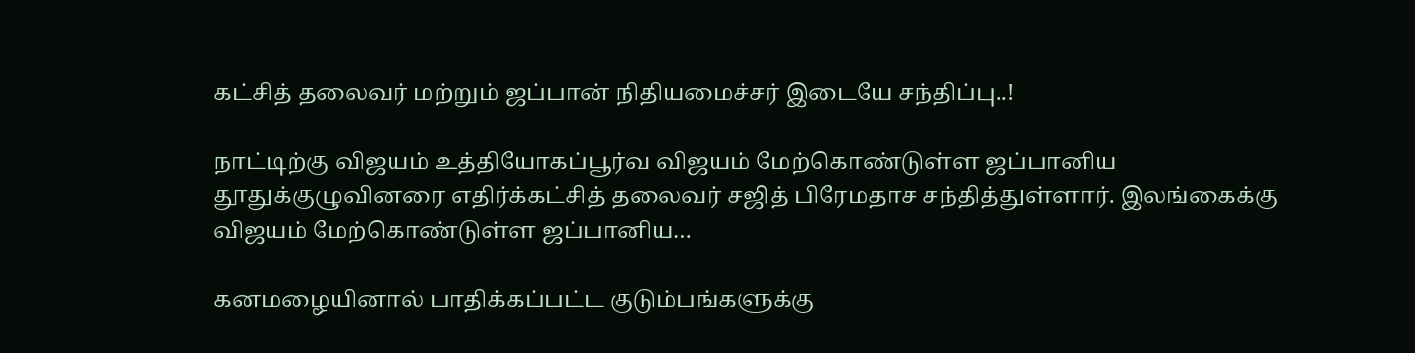கட்சித் தலைவர் மற்றும் ஜப்பான் நிதியமைச்சர் இடையே சந்திப்பு..!

நாட்டிற்கு விஜயம் உத்தியோகப்பூர்வ விஜயம் மேற்கொண்டுள்ள ஜப்பானிய தூதுக்குழுவினரை எதிர்க்கட்சித் தலைவர் சஜித் பிரேமதாச சந்தித்துள்ளார். இலங்கைக்கு விஜயம் மேற்கொண்டுள்ள ஜப்பானிய…

கனமழையினால் பாதிக்கப்பட்ட குடும்பங்களுக்கு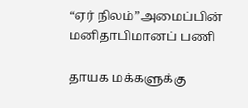“ஏர் நிலம்”அமைப்பின் மனிதாபிமானப் பணி

தாயக மக்களுக்கு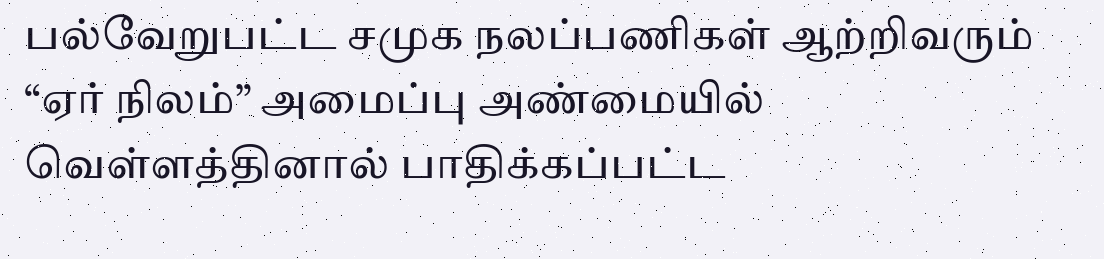பல்வேறுபட்ட சமுக நலப்பணிகள் ஆற்றிவரும் “ஏர் நிலம்” அமைப்பு அண்மையில் வெள்ளத்தினால் பாதிக்கப்பட்ட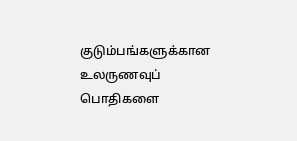குடும்பங்களுக்கான உலருணவுப் பொதிகளை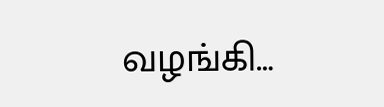வழங்கி…